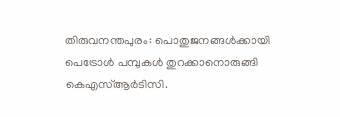തിരുവനന്തപുരം: പൊതുജനങ്ങൾക്കായി പെട്രോൾ പമ്പുകൾ തുറക്കാനൊരുങ്ങി കെഎസ്ആർടിസി.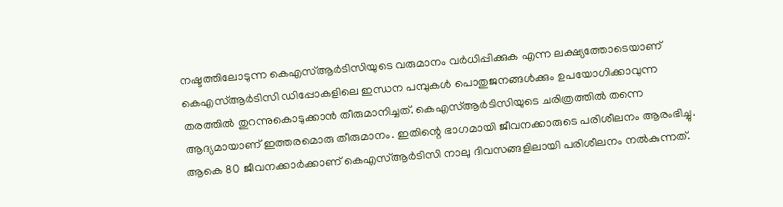നഷ്ടത്തിലോടുന്ന കെഎസ്ആർടിസിയുടെ വരുമാനം വർധിപ്പിക്കുക എന്ന ലക്ഷ്യത്തോടെയാണ് കെഎസ്ആർടിസി ഡിപ്പോകളിലെ ഇന്ധന പമ്പുകൾ പൊതുജനങ്ങൾക്കും ഉപയോഗിക്കാവുന്ന തരത്തിൽ തുറന്നുകൊടുക്കാൻ തീരുമാനിച്ചത്. കെഎസ്ആർടിസിയുടെ ചരിത്രത്തിൽ തന്നെ ആദ്യമായാണ് ഇത്തരമൊരു തീരുമാനം. ഇതിന്റെ ഭാഗമായി ജീവനക്കാരുടെ പരിശീലനം ആരംഭിച്ചു. ആകെ 80 ജീവനക്കാർക്കാണ് കെഎസ്ആർടിസി നാലു ദിവസങ്ങളിലായി പരിശീലനം നൽകുന്നത്.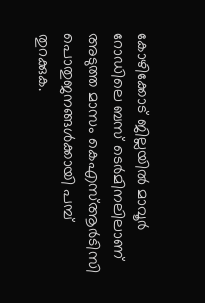കോഴിക്കോട് ജില്ലയിൽ മാവൂർ റോഡിലെ ബസ് ടെർമിനലിലാണ് അടുത്ത മാസം കെഎസ്ആർടിസി പൊതുജനങ്ങൾക്കായി പമ്പ് തുറക്കുക.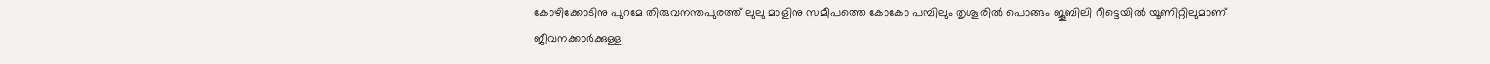കോഴിക്കോടിനു പുറമേ തിരുവനന്തപുരത്ത് ലുലു മാളിനു സമീപത്തെ കോകോ പമ്പിലും തൃശൂരിൽ പൊങ്ങം ജൂബിലി റീട്ടെയിൽ യൂണിറ്റിലുമാണ് ജീവനക്കാർക്കുള്ള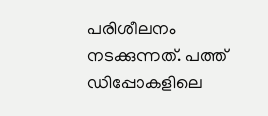പരിശീലനം നടക്കുന്നത്. പത്ത് ഡിപ്പോകളിലെ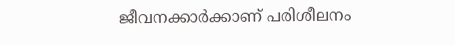ജീവനക്കാർക്കാണ് പരിശീലനം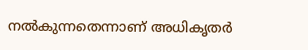നൽകുന്നതെന്നാണ് അധികൃതർ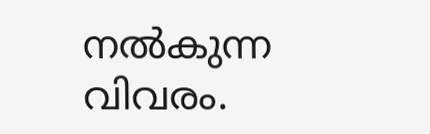നൽകുന്ന വിവരം.